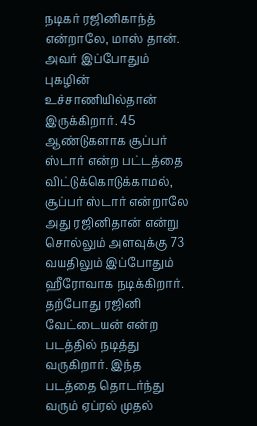நடிகர் ரஜினிகாந்த் என்றாலே, மாஸ் தான். அவர் இப்போதும் புகழின் உச்சாணியில்தான் இருக்கிறார். 45 ஆண்டுகளாக சூப்பர் ஸ்டார் என்ற பட்டத்தை விட்டுக்கொடுக்காமல், சூப்பர் ஸ்டார் என்றாலே அது ரஜினிதான் என்று சொல்லும் அளவுக்கு 73 வயதிலும் இப்போதும் ஹீரோவாக நடிக்கிறார்.
தற்போது ரஜினி வேட்டையன் என்ற படத்தில் நடித்து வருகிறார். இந்த படத்தை தொடர்ந்து வரும் ஏப்ரல் முதல்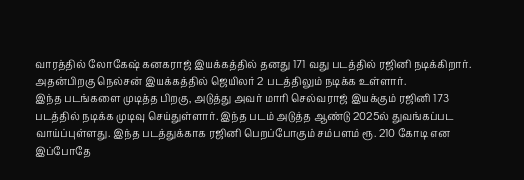வாரத்தில் லோகேஷ் கனகராஜ் இயக்கத்தில் தனது 171 வது படத்தில் ரஜினி நடிக்கிறார். அதன்பிறகு நெல்சன் இயக்கத்தில் ஜெயிலர் 2 படத்திலும் நடிக்க உள்ளார்.
இந்த படங்களை முடித்த பிறகு, அடுத்து அவர் மாரி செல்வராஜ் இயக்கும் ரஜினி 173 படத்தில் நடிக்க முடிவு செய்துள்ளார். இந்த படம் அடுத்த ஆண்டு 2025ல் துவங்கப்பட வாய்ப்புள்ளது. இந்த படத்துக்காக ரஜினி பெறப்போகும் சம்பளம் ரூ. 210 கோடி என இப்போதே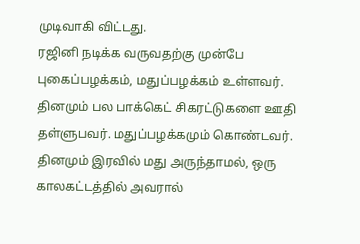முடிவாகி விட்டது.
ரஜினி நடிக்க வருவதற்கு முன்பே புகைப்பழக்கம், மதுப்பழக்கம் உள்ளவர். தினமும் பல பாக்கெட் சிகரட்டுகளை ஊதி தள்ளுபவர். மதுப்பழக்கமும் கொண்டவர். தினமும் இரவில் மது அருந்தாமல், ஒரு காலகட்டத்தில் அவரால்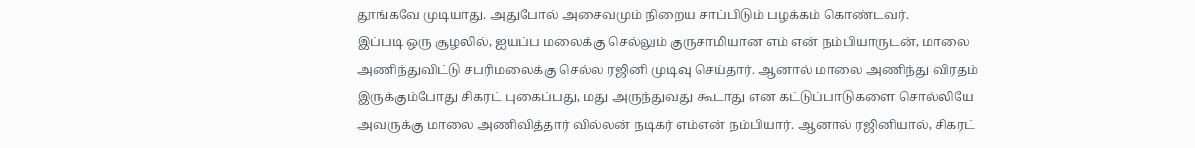தூங்கவே முடியாது. அதுபோல் அசைவமும் நிறைய சாப்பிடும் பழக்கம் கொண்டவர்.
இப்படி ஒரு சூழலில், ஐயப்ப மலைக்கு செல்லும் குருசாமியான எம் என் நம்பியாருடன், மாலை அணிந்துவிட்டு சபரிமலைக்கு செல்ல ரஜினி முடிவு செய்தார். ஆனால் மாலை அணிந்து விரதம் இருக்கும்போது சிகரட் புகைப்பது, மது அருந்துவது கூடாது என கட்டுப்பாடுகளை சொல்லியே அவருக்கு மாலை அணிவித்தார் வில்லன் நடிகர் எம்என் நம்பியார். ஆனால் ரஜினியால், சிகரட்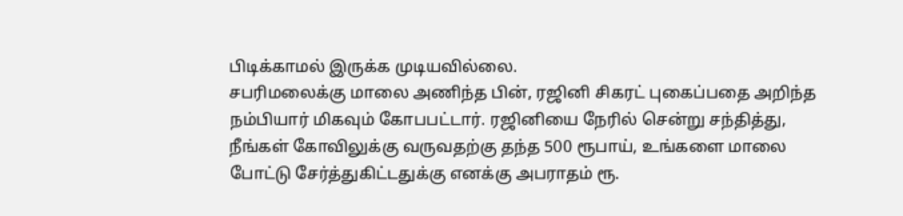பிடிக்காமல் இருக்க முடியவில்லை.
சபரிமலைக்கு மாலை அணிந்த பின், ரஜினி சிகரட் புகைப்பதை அறிந்த நம்பியார் மிகவும் கோபபட்டார். ரஜினியை நேரில் சென்று சந்தித்து, நீங்கள் கோவிலுக்கு வருவதற்கு தந்த 500 ரூபாய், உங்களை மாலை போட்டு சேர்த்துகிட்டதுக்கு எனக்கு அபராதம் ரூ.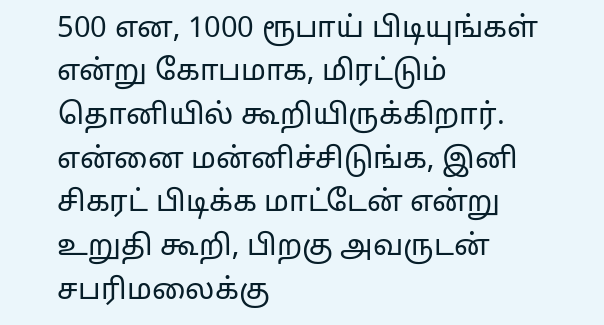500 என, 1000 ரூபாய் பிடியுங்கள் என்று கோபமாக, மிரட்டும் தொனியில் கூறியிருக்கிறார். என்னை மன்னிச்சிடுங்க, இனி சிகரட் பிடிக்க மாட்டேன் என்று உறுதி கூறி, பிறகு அவருடன் சபரிமலைக்கு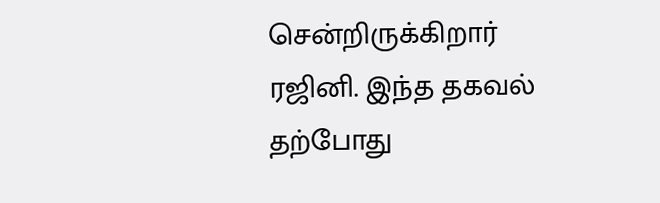சென்றிருக்கிறார் ரஜினி. இந்த தகவல் தற்போது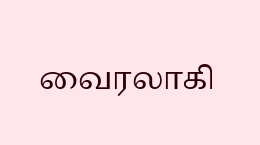வைரலாகி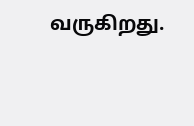வருகிறது.